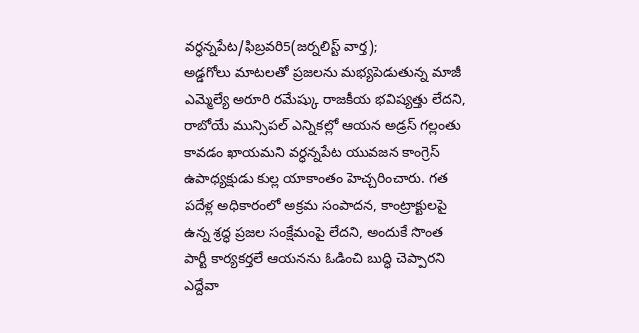వర్ధన్నపేట/ఫిబ్రవరి5(జర్నలిస్ట్ వార్త);
అడ్డగోలు మాటలతో ప్రజలను మభ్యపెడుతున్న మాజీ ఎమ్మెల్యే అరూరి రమేష్కు రాజకీయ భవిష్యత్తు లేదని, రాబోయే మున్సిపల్ ఎన్నికల్లో ఆయన అడ్రస్ గల్లంతు కావడం ఖాయమని వర్ధన్నపేట యువజన కాంగ్రెస్ ఉపాధ్యక్షుడు కుల్ల యాకాంతం హెచ్చరించారు. గత పదేళ్ల అధికారంలో అక్రమ సంపాదన, కాంట్రాక్టులపై ఉన్న శ్రద్ధ ప్రజల సంక్షేమంపై లేదని, అందుకే సొంత పార్టీ కార్యకర్తలే ఆయనను ఓడించి బుద్ధి చెప్పారని ఎద్దేవా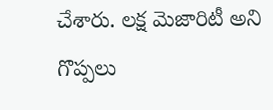చేశారు. లక్ష మెజారిటీ అని గొప్పలు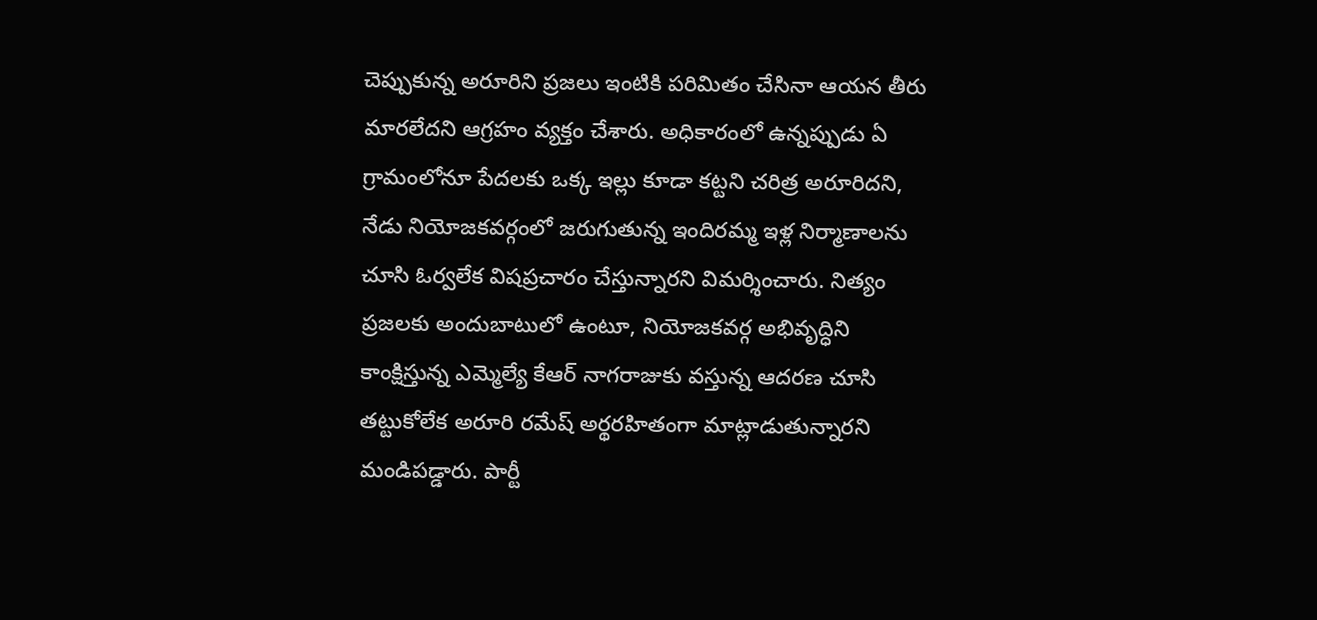చెప్పుకున్న అరూరిని ప్రజలు ఇంటికి పరిమితం చేసినా ఆయన తీరు మారలేదని ఆగ్రహం వ్యక్తం చేశారు. అధికారంలో ఉన్నప్పుడు ఏ గ్రామంలోనూ పేదలకు ఒక్క ఇల్లు కూడా కట్టని చరిత్ర అరూరిదని, నేడు నియోజకవర్గంలో జరుగుతున్న ఇందిరమ్మ ఇళ్ల నిర్మాణాలను చూసి ఓర్వలేక విషప్రచారం చేస్తున్నారని విమర్శించారు. నిత్యం ప్రజలకు అందుబాటులో ఉంటూ, నియోజకవర్గ అభివృద్ధిని కాంక్షిస్తున్న ఎమ్మెల్యే కేఆర్ నాగరాజుకు వస్తున్న ఆదరణ చూసి తట్టుకోలేక అరూరి రమేష్ అర్థరహితంగా మాట్లాడుతున్నారని మండిపడ్డారు. పార్టీ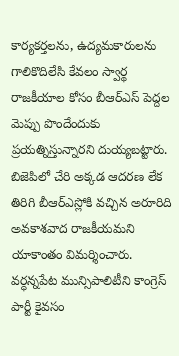కార్యకర్తలను, ఉద్యమకారులను గాలికొదిలేసి కేవలం స్వార్థ రాజకీయాల కోసం బీఆర్ఎస్ పెద్దల మెప్పు పొందేందుకు ప్రయత్నిస్తున్నారని దుయ్యబట్టారు. బిజెపిలో చేరి అక్కడ ఆదరణ లేక తిరిగి బీఆర్ఎస్లోకి వచ్చిన అరూరిది అవకాశవాద రాజకీయమని యాకాంతం విమర్శించారు. వర్ధన్నపేట మున్సిపాలిటీని కాంగ్రెస్ పార్టీ కైవసం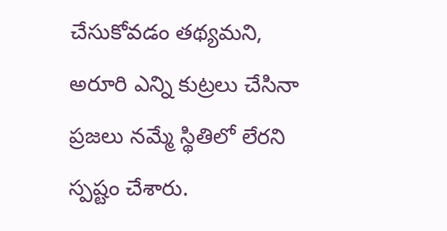చేసుకోవడం తథ్యమని, అరూరి ఎన్ని కుట్రలు చేసినా ప్రజలు నమ్మే స్థితిలో లేరని స్పష్టం చేశారు.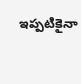ఇప్పటికైనా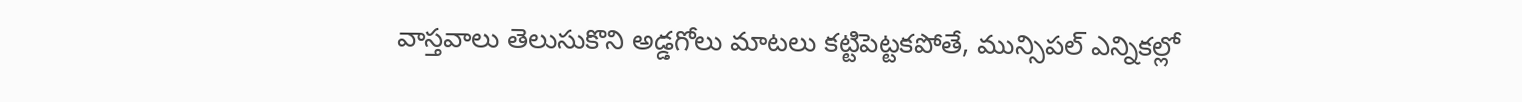వాస్తవాలు తెలుసుకొని అడ్డగోలు మాటలు కట్టిపెట్టకపోతే, మున్సిపల్ ఎన్నికల్లో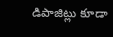డిపాజిట్లు కూడా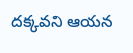దక్కవని ఆయన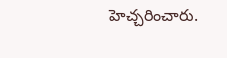హెచ్చరించారు.